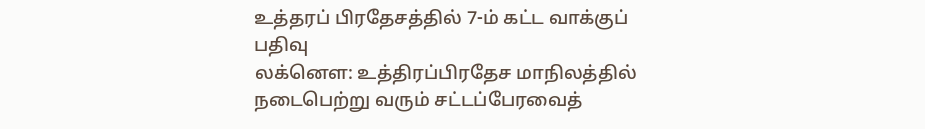உத்தரப் பிரதேசத்தில் 7-ம் கட்ட வாக்குப் பதிவு
லக்னெள: உத்திரப்பிரதேச மாநிலத்தில் நடைபெற்று வரும் சட்டப்பேரவைத்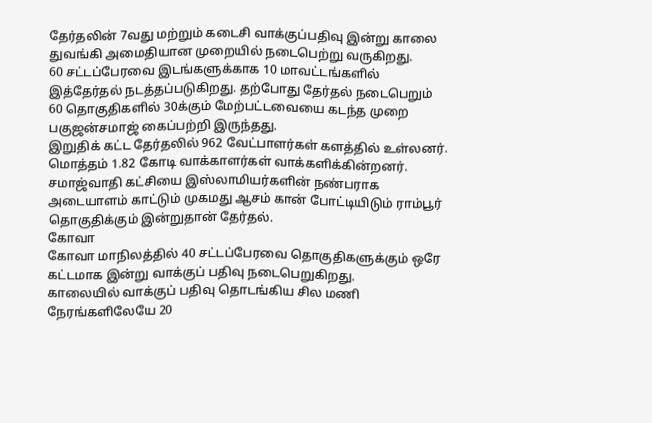தேர்தலின் 7வது மற்றும் கடைசி வாக்குப்பதிவு இன்று காலை துவங்கி அமைதியான முறையில் நடைபெற்று வருகிறது.
60 சட்டப்பேரவை இடங்களுக்காக 10 மாவட்டங்களில் இத்தேர்தல் நடத்தப்படுகிறது. தற்போது தேர்தல் நடைபெறும் 60 தொகுதிகளில் 30க்கும் மேற்பட்டவையை கடந்த முறை பகுஜன்சமாஜ் கைப்பற்றி இருந்தது.
இறுதிக் கட்ட தேர்தலில் 962 வேட்பாளர்கள் களத்தில் உள்லனர். மொத்தம் 1.82 கோடி வாக்காளர்கள் வாக்களிக்கின்றனர்.
சமாஜ்வாதி கட்சியை இஸ்லாமியர்களின் நண்பராக அடையாளம் காட்டும் முகமது ஆசம் கான் போட்டியிடும் ராம்பூர் தொகுதிக்கும் இன்றுதான் தேர்தல்.
கோவா
கோவா மாநிலத்தில் 40 சட்டப்பேரவை தொகுதிகளுக்கும் ஒரே கட்டமாக இன்று வாக்குப் பதிவு நடைபெறுகிறது.
காலையில் வாக்குப் பதிவு தொடங்கிய சில மணி நேரங்களிலேயே 20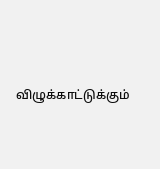விழுக்காட்டுக்கும்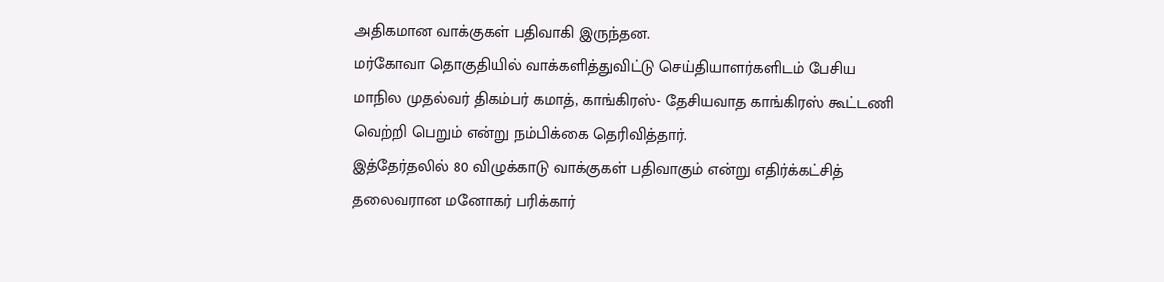அதிகமான வாக்குகள் பதிவாகி இருந்தன.
மர்கோவா தொகுதியில் வாக்களித்துவிட்டு செய்தியாளர்களிடம் பேசிய மாநில முதல்வர் திகம்பர் கமாத், காங்கிரஸ்- தேசியவாத காங்கிரஸ் கூட்டணி வெற்றி பெறும் என்று நம்பிக்கை தெரிவித்தார்.
இத்தேர்தலில் 80 விழுக்காடு வாக்குகள் பதிவாகும் என்று எதிர்க்கட்சித் தலைவரான மனோகர் பரிக்கார்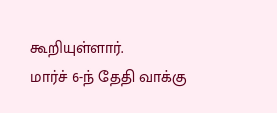கூறியுள்ளார்.
மார்ச் 6-ந் தேதி வாக்கு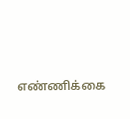எண்ணிக்கை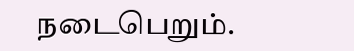நடைபெறும்.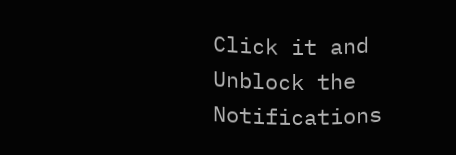Click it and Unblock the Notifications